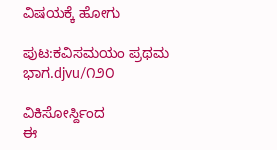ವಿಷಯಕ್ಕೆ ಹೋಗು

ಪುಟ:ಕವಿಸಮಯಂ ಪ್ರಥಮ ಭಾಗ.djvu/೧೨೦

ವಿಕಿಸೋರ್ಸ್ದಿಂದ
ಈ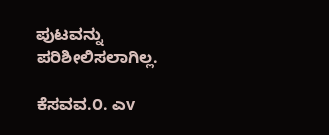ಪುಟವನ್ನು ಪರಿಶೀಲಿಸಲಾಗಿಲ್ಲ.

ಕೆಸವವ.೦. ಎv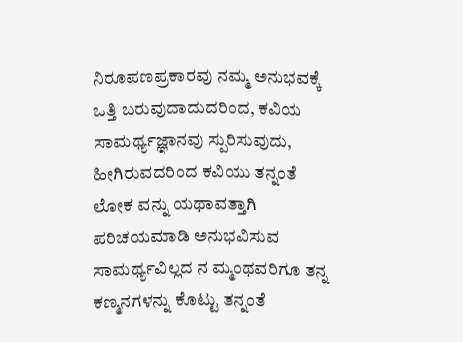ನಿರೂಪಣಪ್ರಕಾರವು ನಮ್ಮ ಅನುಭವಕ್ಕೆ ಒತ್ತಿ ಬರುವುದಾದುದರಿಂದ, ಕವಿಯ ಸಾಮರ್ಥ್ಯಜ್ಞಾನವು ಸ್ಪುರಿಸುವುದು, ಹೀಗಿರುವದರಿಂದ ಕವಿಯು ತನ್ನಂತೆ ಲೋಕ ವನ್ನು ಯಥಾವತ್ತಾಗಿ ಪರಿಚಯಮಾಡಿ ಅನುಭವಿಸುವ ಸಾಮರ್ಥ್ಯವಿಲ್ಲದ ನ ಮ್ಮಂಥವರಿಗೂ ತನ್ನ ಕಣ್ಮನಗಳನ್ನು ಕೊಟ್ಟು ತನ್ನಂತೆ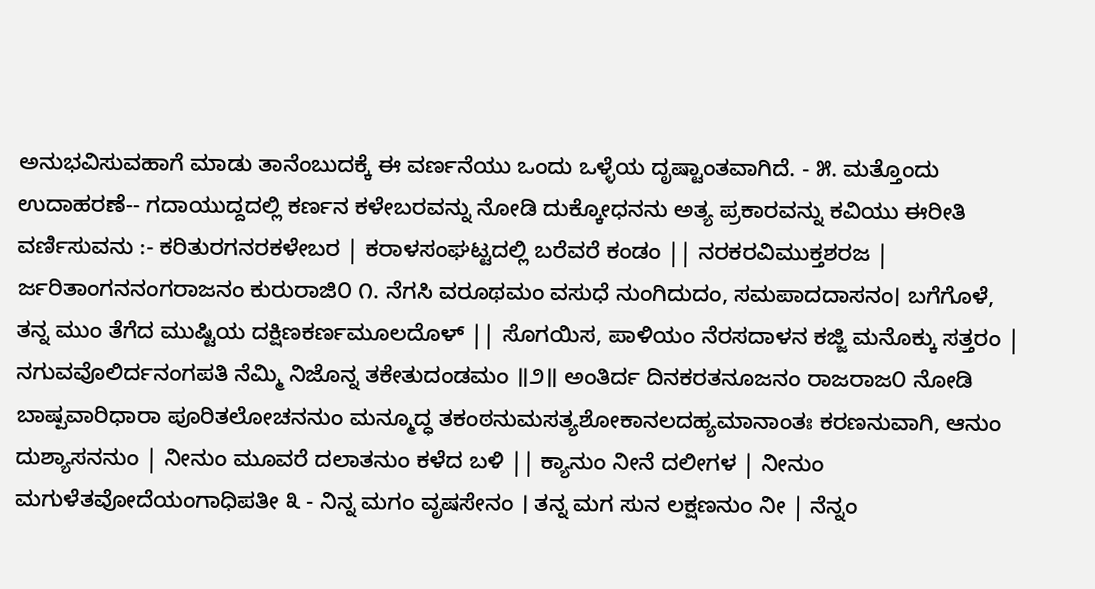ಅನುಭವಿಸುವಹಾಗೆ ಮಾಡು ತಾನೆಂಬುದಕ್ಕೆ ಈ ವರ್ಣನೆಯು ಒಂದು ಒಳ್ಳೆಯ ದೃಷ್ಟಾಂತವಾಗಿದೆ. - ೫. ಮತ್ತೊಂದು ಉದಾಹರಣೆ-- ಗದಾಯುದ್ದದಲ್ಲಿ ಕರ್ಣನ ಕಳೇಬರವನ್ನು ನೋಡಿ ದುಕ್ಕೋಧನನು ಅತ್ಯ ಪ್ರಕಾರವನ್ನು ಕವಿಯು ಈರೀತಿ ವರ್ಣಿಸುವನು :- ಕರಿತುರಗನರಕಳೇಬರ | ಕರಾಳಸಂಘಟ್ಟದಲ್ಲಿ ಬರೆವರೆ ಕಂಡಂ || ನರಕರವಿಮುಕ್ತಶರಜ | ರ್ಜರಿತಾಂಗನನಂಗರಾಜನಂ ಕುರುರಾಜಿ೦ ೧. ನೆಗಸಿ ವರೂಥಮಂ ವಸುಧೆ ನುಂಗಿದುದಂ, ಸಮಪಾದದಾಸನಂ। ಬಗೆಗೊಳೆ, ತನ್ನ ಮುಂ ತೆಗೆದ ಮುಷ್ಟಿಯ ದಕ್ಷಿಣಕರ್ಣಮೂಲದೊಳ್ || ಸೊಗಯಿಸ, ಪಾಳಿಯಂ ನೆರಸದಾಳನ ಕಜ್ಜಿ ಮನೊಕ್ಕು ಸತ್ತರಂ | ನಗುವವೊಲಿರ್ದನಂಗಪತಿ ನೆಮ್ಮಿ ನಿಜೊನ್ನ ತಕೇತುದಂಡಮಂ ॥೨॥ ಅಂತಿರ್ದ ದಿನಕರತನೂಜನಂ ರಾಜರಾಜ೦ ನೋಡಿ ಬಾಷ್ಪವಾರಿಧಾರಾ ಪೂರಿತಲೋಚನನುಂ ಮನ್ಮೂದ್ಧ ತಕಂಠನುಮಸತ್ಯಶೋಕಾನಲದಹ್ಯಮಾನಾಂತಃ ಕರಣನುವಾಗಿ, ಆನುಂ ದುಶ್ಯಾಸನನುಂ | ನೀನುಂ ಮೂವರೆ ದಲಾತನುಂ ಕಳೆದ ಬಳಿ || ಕ್ಯಾನುಂ ನೀನೆ ದಲೀಗಳ | ನೀನುಂ ಮಗುಳೆತವೋದೆಯಂಗಾಧಿಪತೀ ೩ - ನಿನ್ನ ಮಗಂ ವೃಷಸೇನಂ । ತನ್ನ ಮಗ ಸುನ ಲಕ್ಷಣನುಂ ನೀ | ನೆನ್ನಂ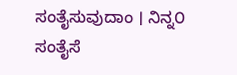ಸಂತೈಸುವುದಾಂ । ನಿನ್ನ೦ ಸಂತೈಸೆ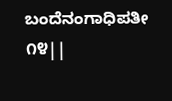ಬಂದೆನಂಗಾಧಿಪತೀ ೧೪||